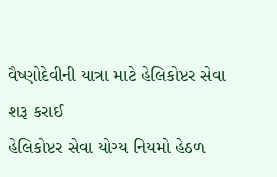વૈષ્ણોદેવીની યાત્રા માટે હેલિકોપ્ટર સેવા શરૂ કરાઈ
હેલિકોપ્ટર સેવા યોગ્ય નિયમો હેઠળ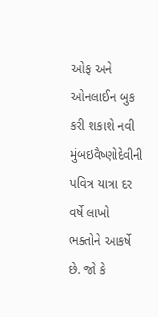ઓફ અને ઓનલાઈન બુક કરી શકાશે નવી મુંબઇવૈષ્ણોદેવીની પવિત્ર યાત્રા દર વર્ષે લાખો ભક્તોને આકર્ષે છે. જો કે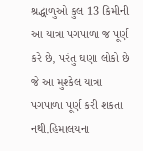શ્રદ્ધાળુઓ કુલ 13 કિમીની આ યાત્રા પગપાળા જ પૂર્ણ કરે છે, પરંતુ ઘણા લોકો છે જે આ મુશ્કેલ યાત્રા પગપાળા પૂર્ણ કરી શકતા નથી.હિમાલયના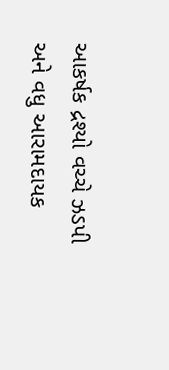આકર્ષક દ્રશ્યો વચ્ચે ઝડપી અને વધુ આરામદાયક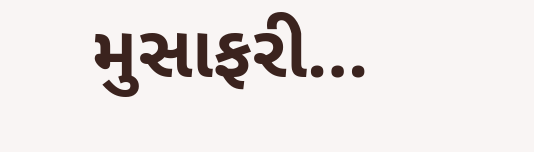મુસાફરી…